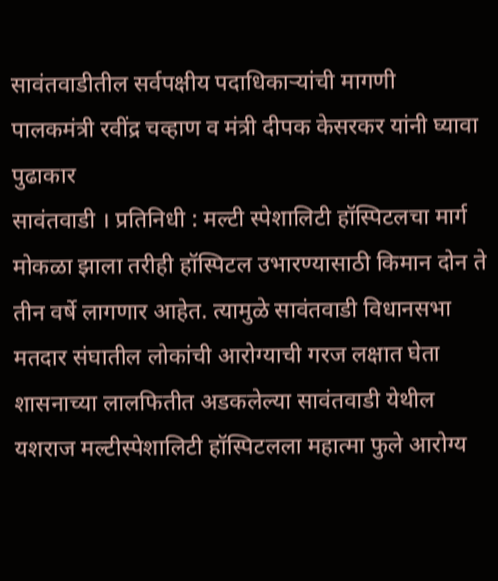सावंतवाडीतील सर्वपक्षीय पदाधिकाऱ्यांची मागणी
पालकमंत्री रवींद्र चव्हाण व मंत्री दीपक केसरकर यांनी घ्यावा पुढाकार
सावंतवाडी । प्रतिनिधी : मल्टी स्पेशालिटी हॉस्पिटलचा मार्ग मोकळा झाला तरीही हॉस्पिटल उभारण्यासाठी किमान दोन ते तीन वर्षे लागणार आहेत. त्यामुळे सावंतवाडी विधानसभा मतदार संघातील लोकांची आरोग्याची गरज लक्षात घेता शासनाच्या लालफितीत अडकलेल्या सावंतवाडी येथील यशराज मल्टीस्पेशालिटी हॉस्पिटलला महात्मा फुले आरोग्य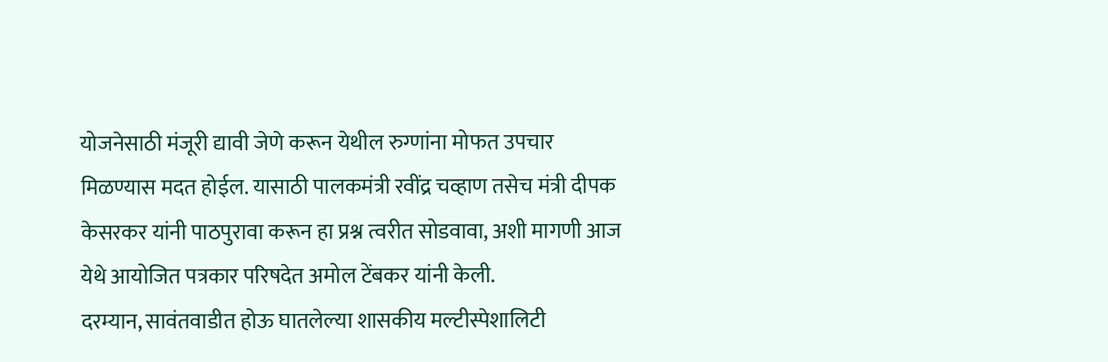योजनेसाठी मंजूरी द्यावी जेणे करून येथील रुग्णांना मोफत उपचार मिळण्यास मदत होईल. यासाठी पालकमंत्री रवींद्र चव्हाण तसेच मंत्री दीपक केसरकर यांनी पाठपुरावा करून हा प्रश्न त्वरीत सोडवावा, अशी मागणी आज येथे आयोजित पत्रकार परिषदेत अमोल टेंबकर यांनी केली.
दरम्यान, सावंतवाडीत होऊ घातलेल्या शासकीय मल्टीस्पेशालिटी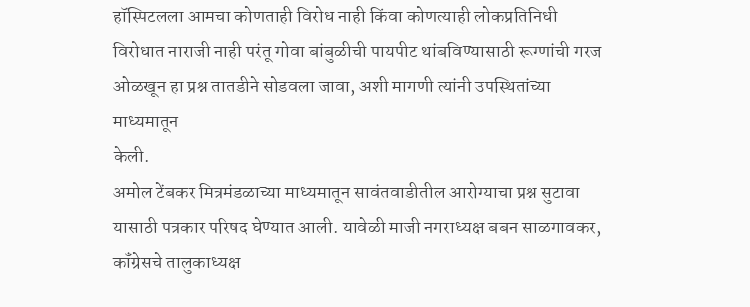हॉस्पिटलला आमचा कोणताही विरोध नाही किंवा कोणत्याही लोकप्रतिनिधी विरोधात नाराजी नाही परंतू गोवा बांबुळीची पायपीट थांबविण्यासाठी रूग्णांची गरज ओळखून हा प्रश्न तातडीने सोडवला जावा, अशी मागणी त्यांनी उपस्थितांच्या माध्यमातून
केली.
अमोल टेंबकर मित्रमंडळाच्या माध्यमातून सावंतवाडीतील आरोग्याचा प्रश्न सुटावा यासाठी पत्रकार परिषद घेण्यात आली. यावेळी माजी नगराध्यक्ष बबन साळगावकर, कॉंग्रेसचे तालुकाध्यक्ष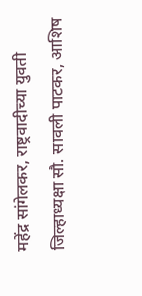महेंद्र सांगेलकर, राष्ट्रवादीच्या युवती जिल्हाध्यक्षा सौ. सावली पाटकर, आशिष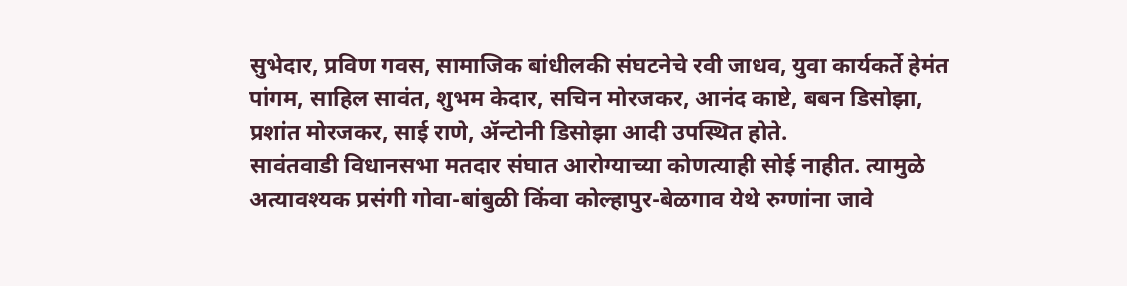सुभेदार, प्रविण गवस, सामाजिक बांधीलकी संघटनेचे रवी जाधव, युवा कार्यकर्ते हेमंत पांगम, साहिल सावंत, शुभम केदार, सचिन मोरजकर, आनंद काष्टे, बबन डिसोझा, प्रशांत मोरजकर, साई राणे, ॲन्टोनी डिसोझा आदी उपस्थित होते.
सावंतवाडी विधानसभा मतदार संघात आरोग्याच्या कोणत्याही सोई नाहीत. त्यामुळे अत्यावश्यक प्रसंगी गोवा-बांबुळी किंवा कोल्हापुर-बेळगाव येथे रुग्णांना जावे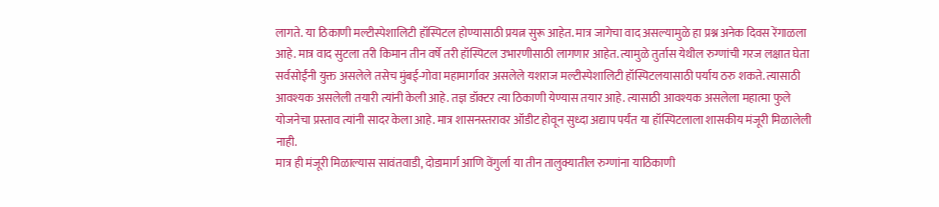लागते. या ठिकाणी मल्टीस्पेशालिटी हॉस्पिटल होण्यासाठी प्रयत्न सुरू आहेत. मात्र जागेचा वाद असल्यामुळे हा प्रश्न अनेक दिवस रेंगाळला आहे. मात्र वाद सुटला तरी किमान तीन वर्षे तरी हॉस्पिटल उभारणीसाठी लागणार आहेत. त्यामुळे तुर्तास येथील रुग्णांची गरज लक्षात घेता सर्वसोईंनी युक्त असलेले तसेच मुंबई-गोवा महामार्गावर असलेले यशराज मल्टीस्पेशालिटी हॉस्पिटलयासाठी पर्याय ठरु शकते. त्यासाठी आवश्यक असलेली तयारी त्यांनी केली आहे. तज्ञ डॉक्टर त्या ठिकाणी येण्यास तयार आहे. त्यासाठी आवश्यक असलेला महात्मा फुले योजनेचा प्रस्ताव त्यांनी सादर केला आहे. मात्र शासनस्तरावर ऑडीट होवून सुध्दा अद्याप पर्यंत या हॉस्पिटलाला शासकीय मंजूरी मिळालेली नाही.
मात्र ही मंजूरी मिळाल्यास सावंतवाडी, दोडामार्ग आणि वेंगुर्ला या तीन तालुक्यातील रुग्णांना याठिकाणी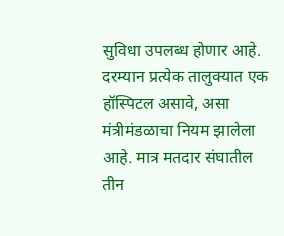सुविधा उपलब्ध होणार आहे.
दरम्यान प्रत्येक तालुक्यात एक हॉस्पिटल असावे, असा मंत्रीमंडळाचा नियम झालेला आहे. मात्र मतदार संघातील तीन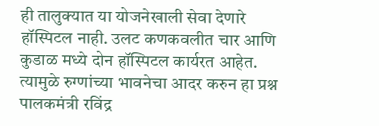ही तालुक्यात या योजनेखाली सेवा देणारे हॉस्पिटल नाही. उलट कणकवलीत चार आणि कुडाळ मध्ये दोन हॉस्पिटल कार्यरत आहेत. त्यामुळे रुग्णांच्या भावनेचा आदर करुन हा प्रश्न पालकमंत्री रविंद्र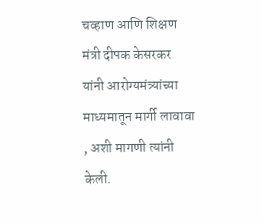चव्हाण आणि शिक्षण मंत्री दीपक केसरकर यांनी आरोग्यमंत्र्यांच्या माध्यमातून मार्गी लावावा , अशी मागणी त्यांनी केली.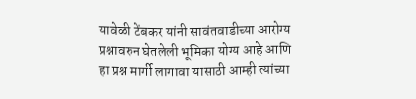यावेळी टेंबकर यांनी सावंतवाडीच्या आरोग्य प्रश्नावरुन घेतलेली भूमिका योग्य आहे आणि हा प्रश्न मार्गी लागावा यासाठी आम्ही त्यांच्या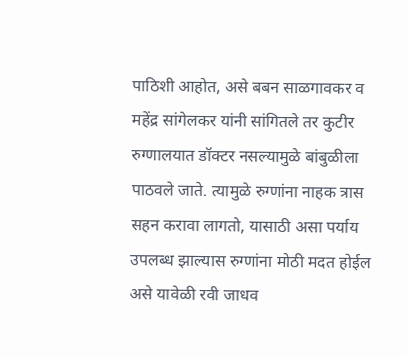पाठिशी आहोत, असे बबन साळगावकर व महेंद्र सांगेलकर यांनी सांगितले तर कुटीर रुग्णालयात डॉक्टर नसल्यामुळे बांबुळीला पाठवले जाते. त्यामुळे रुग्णांना नाहक त्रास सहन करावा लागतो, यासाठी असा पर्याय उपलब्ध झाल्यास रुग्णांना मोठी मदत होईल असे यावेळी रवी जाधव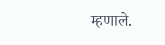म्हणाले.